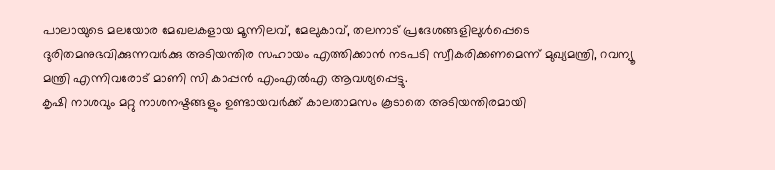പാലായുടെ മലയോര മേഖലകളായ മൂന്നിലവ്, മേലുകാവ്, തലനാട് പ്രദേശങ്ങളിലുൾപ്പെടെ ദുരിതമനുഭവിക്കുന്നവർക്കു അടിയന്തിര സഹായം എത്തിക്കാൻ നടപടി സ്വീകരിക്കണമെന്ന് മുഖ്യമന്ത്രി, റവന്യൂ മന്ത്രി എന്നിവരോട് മാണി സി കാപ്പൻ എംഎൽഎ ആവശ്യപ്പെട്ടു.
കൃഷി നാശവും മറ്റു നാശനഷ്ടങ്ങളും ഉണ്ടായവർക്ക് കാലതാമസം കൂടാതെ അടിയന്തിരമായി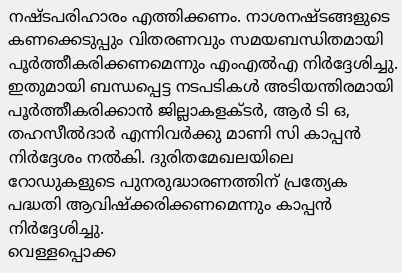നഷ്ടപരിഹാരം എത്തിക്കണം. നാശനഷ്ടങ്ങളുടെ കണക്കെടുപ്പും വിതരണവും സമയബന്ധിതമായി പൂർത്തീകരിക്കണമെന്നും എംഎൽഎ നിർദ്ദേശിച്ചു.
ഇതുമായി ബന്ധപ്പെട്ട നടപടികൾ അടിയന്തിരമായി പൂർത്തീകരിക്കാൻ ജില്ലാകളക്ടർ, ആർ ടി ഒ, തഹസീൽദാർ എന്നിവർക്കു മാണി സി കാപ്പൻ നിർദ്ദേശം നൽകി. ദുരിതമേഖലയിലെ റോഡുകളുടെ പുനരുദ്ധാരണത്തിന് പ്രത്യേക പദ്ധതി ആവിഷ്ക്കരിക്കണമെന്നും കാപ്പൻ നിർദ്ദേശിച്ചു.
വെള്ളപ്പൊക്ക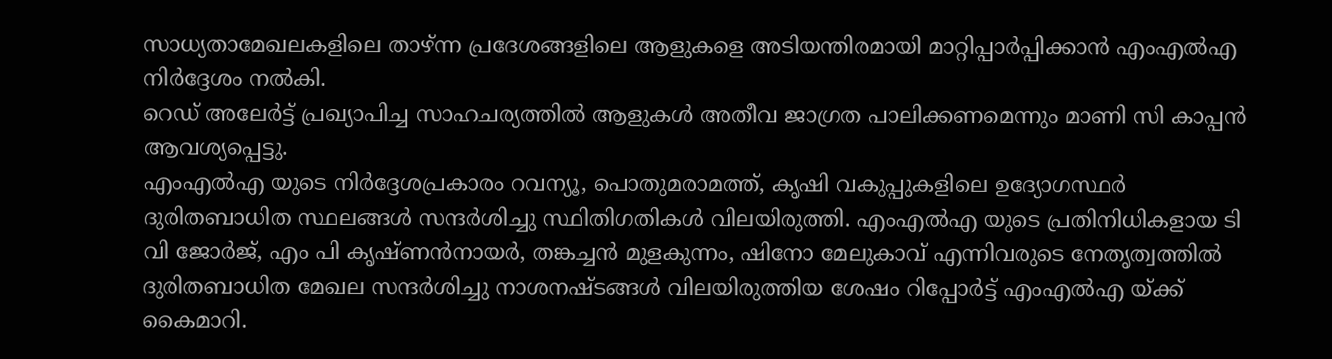സാധ്യതാമേഖലകളിലെ താഴ്ന്ന പ്രദേശങ്ങളിലെ ആളുകളെ അടിയന്തിരമായി മാറ്റിപ്പാർപ്പിക്കാൻ എംഎൽഎ നിർദ്ദേശം നൽകി.
റെഡ് അലേർട്ട് പ്രഖ്യാപിച്ച സാഹചര്യത്തിൽ ആളുകൾ അതീവ ജാഗ്രത പാലിക്കണമെന്നും മാണി സി കാപ്പൻ ആവശ്യപ്പെട്ടു.
എംഎൽഎ യുടെ നിർദ്ദേശപ്രകാരം റവന്യൂ, പൊതുമരാമത്ത്, കൃഷി വകുപ്പുകളിലെ ഉദ്യോഗസ്ഥർ ദുരിതബാധിത സ്ഥലങ്ങൾ സന്ദർശിച്ചു സ്ഥിതിഗതികൾ വിലയിരുത്തി. എംഎൽഎ യുടെ പ്രതിനിധികളായ ടി വി ജോർജ്, എം പി കൃഷ്ണൻനായർ, തങ്കച്ചൻ മുളകുന്നം, ഷിനോ മേലുകാവ് എന്നിവരുടെ നേതൃത്വത്തിൽ ദുരിതബാധിത മേഖല സന്ദർശിച്ചു നാശനഷ്ടങ്ങൾ വിലയിരുത്തിയ ശേഷം റിപ്പോർട്ട് എംഎൽഎ യ്ക്ക് കൈമാറി.